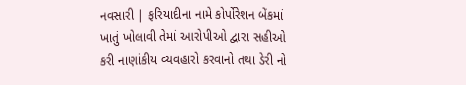નવસારી | ફરિયાદીના નામે કોર્પોરેશન બેંકમાં ખાતું ખોલાવી તેમાં આરોપીઓ દ્વારા સહીઓ કરી નાણાંકીય વ્યવહારો કરવાનો તથા ડેરી નો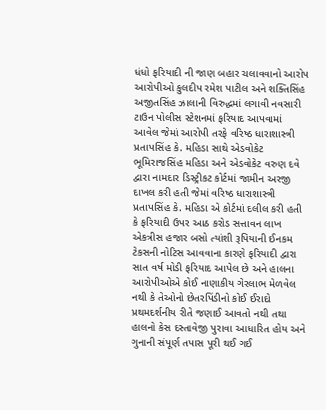ધંધો ફરિયાદી ની જાણ બહાર ચલાવવાનો આરોપ આરોપીઓ કુલદીપ રમેશ પાટીલ અને શક્તિસિંહ અજીતસિંહ ઝાલાની વિરુદ્ધમાં લગાવી નવસારી ટાઉન પોલીસ સ્ટેશનમાં ફરિયાદ આપવામાં આવેલ જેમાં આરોપી તરફે વરિષ્ઠ ધારાશાસ્ત્રી પ્રતાપસિંહ કે. મહિડા સાથે એડવોકેટ ભૂમિરાજસિંહ મહિડા અને એડવોકેટ વરુણ દવે દ્વારા નામદાર ડિસ્ટ્રીકટ કોર્ટમાં જામીન અરજી દાખલ કરી હતી જેમાં વરિષ્ઠ ધારાશાસ્ત્રી પ્રતાપસિંહ કે. મહિડા એ કોર્ટમાં દલીલ કરી હતી કે ફરિયાદી ઉપર આઠ કરોડ સત્તાવન લાખ એકત્રીસ હજાર બસો ત્યાંશી રૂપિયાની ઈનકમ ટેકસની નોટિસ આવવાના કારણે ફરિયાદી દ્વારા સાત વર્ષ મોડી ફરિયાદ આપેલ છે અને હાલના આરોપીઓએ કોઈ નાણાકીય ગેરલાભ મેળવેલ નથી કે તેઓનો છેતરપિંડીનો કોઈ ઈરાદો પ્રથમદર્શનીય રીતે જણાઈ આવતો નથી તથા હાલનો કેસ દસ્તાવેજી પુરાવા આધારિત હોય અને ગુનાની સંપૂર્ણ તપાસ પૂરી થઈ ગઈ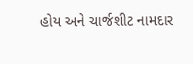હોય અને ચાર્જશીટ નામદાર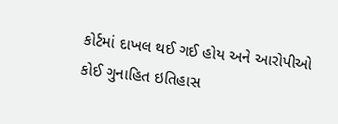કોર્ટમાં દાખલ થઈ ગઈ હોય અને આરોપીઓ કોઈ ગુનાહિત ઇતિહાસ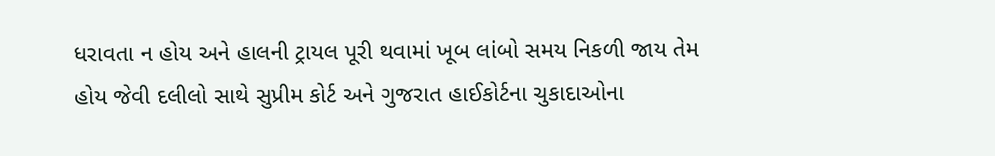ધરાવતા ન હોય અને હાલની ટ્રાયલ પૂરી થવામાં ખૂબ લાંબો સમય નિકળી જાય તેમ હોય જેવી દલીલો સાથે સુપ્રીમ કોર્ટ અને ગુજરાત હાઈકોર્ટના ચુકાદાઓના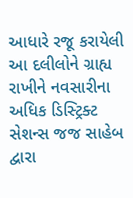આધારે રજૂ કરાયેલી આ દલીલોને ગ્રાહ્ય રાખીને નવસારીના અધિક ડિસ્ટ્રિક્ટ સેશન્સ જજ સાહેબ દ્વારા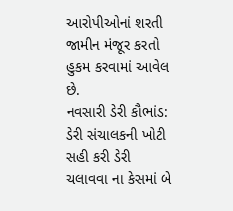આરોપીઓનાં શરતી જામીન મંજૂર કરતો હુકમ કરવામાં આવેલ છે.
નવસારી ડેરી કૌભાંડ: ડેરી સંચાલકની ખોટી સહી કરી ડેરી ચલાવવા ના કેસમાં બે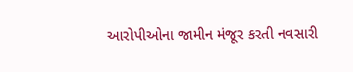આરોપીઓના જામીન મંજૂર કરતી નવસારી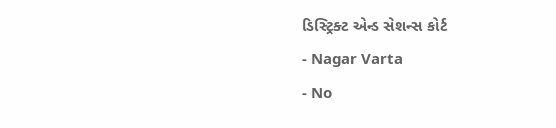ડિસ્ટ્રિક્ટ એન્ડ સેશન્સ કોર્ટ
- Nagar Varta
- No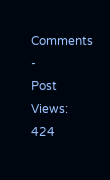Comments
-
Post Views: 424